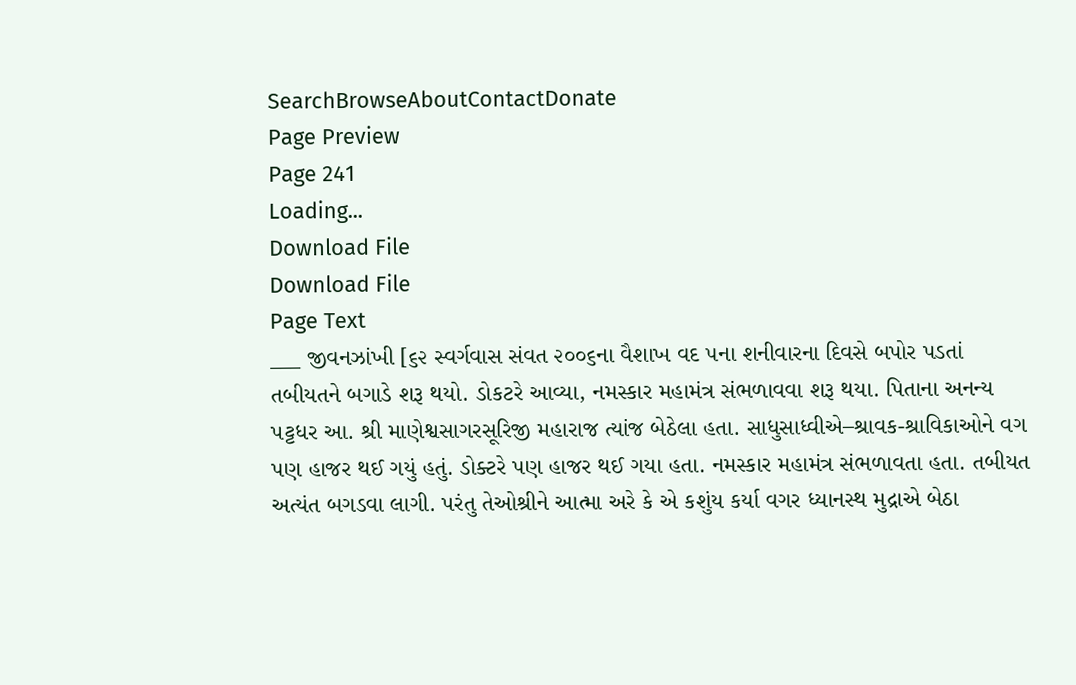SearchBrowseAboutContactDonate
Page Preview
Page 241
Loading...
Download File
Download File
Page Text
___ જીવનઝાંખી [૬૨ સ્વર્ગવાસ સંવત ૨૦૦૬ના વૈશાખ વદ ૫ના શનીવારના દિવસે બપોર પડતાં તબીયતને બગાડે શરૂ થયો. ડોકટરે આવ્યા, નમસ્કાર મહામંત્ર સંભળાવવા શરૂ થયા. પિતાના અનન્ય પટ્ટધર આ. શ્રી માણેશ્વસાગરસૂરિજી મહારાજ ત્યાંજ બેઠેલા હતા. સાધુસાધ્વીએ–શ્રાવક-શ્રાવિકાઓને વગ પણ હાજર થઈ ગયું હતું. ડોક્ટરે પણ હાજર થઈ ગયા હતા. નમસ્કાર મહામંત્ર સંભળાવતા હતા. તબીયત અત્યંત બગડવા લાગી. પરંતુ તેઓશ્રીને આત્મા અરે કે એ કશુંય કર્યા વગર ધ્યાનસ્થ મુદ્રાએ બેઠા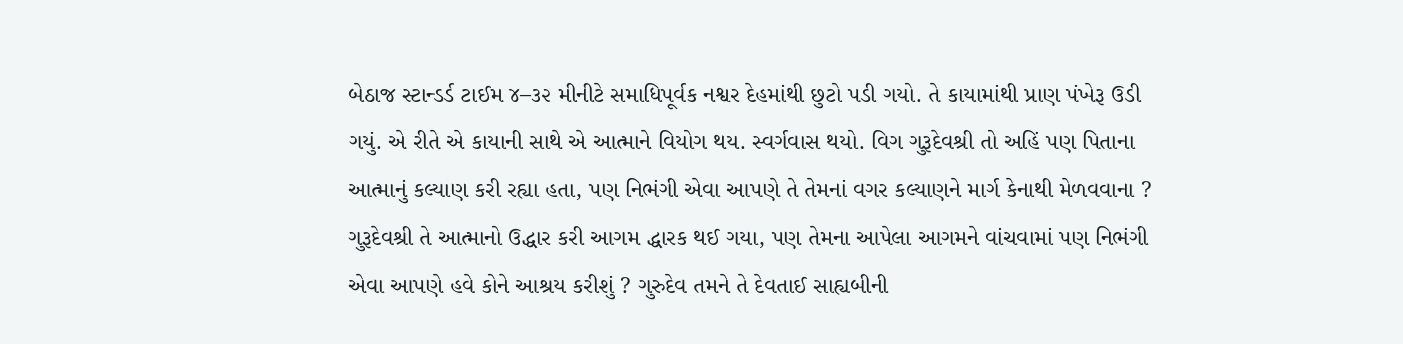બેઠાજ સ્ટાન્ડર્ડ ટાઈમ ૪–૩૨ મીનીટે સમાધિપૂર્વક નશ્વર દેહમાંથી છુટો પડી ગયો. તે કાયામાંથી પ્રાણ પંખેરૂ ઉડી ગયું. એ રીતે એ કાયાની સાથે એ આત્માને વિયોગ થય. સ્વર્ગવાસ થયો. વિગ ગુરૂદેવશ્રી તો અહિં પણ પિતાના આત્માનું કલ્યાણ કરી રહ્યા હતા, પણ નિભંગી એવા આપણે તે તેમનાં વગર કલ્યાણને માર્ગ કેનાથી મેળવવાના ? ગુરૂદેવશ્રી તે આત્માનો ઉદ્ધાર કરી આગમ દ્ધારક થઈ ગયા, પણ તેમના આપેલા આગમને વાંચવામાં પણ નિભંગી એવા આપણે હવે કોને આશ્રય કરીશું ? ગુરુદેવ તમને તે દેવતાઈ સાહ્યબીની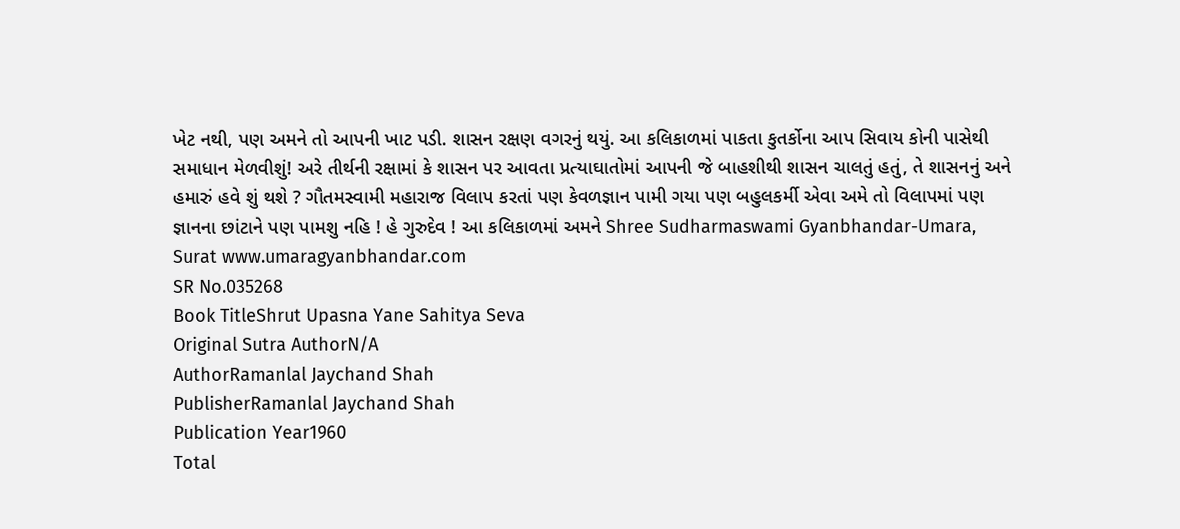ખેટ નથી, પણ અમને તો આપની ખાટ પડી. શાસન રક્ષણ વગરનું થયું. આ કલિકાળમાં પાકતા કુતર્કોના આપ સિવાય કોની પાસેથી સમાધાન મેળવીશું! અરે તીર્થની રક્ષામાં કે શાસન પર આવતા પ્રત્યાઘાતોમાં આપની જે બાહશીથી શાસન ચાલતું હતું, તે શાસનનું અને હમારું હવે શું થશે ? ગૌતમસ્વામી મહારાજ વિલાપ કરતાં પણ કેવળજ્ઞાન પામી ગયા પણ બહુલકર્મી એવા અમે તો વિલાપમાં પણ જ્ઞાનના છાંટાને પણ પામશુ નહિ ! હે ગુરુદેવ ! આ કલિકાળમાં અમને Shree Sudharmaswami Gyanbhandar-Umara, Surat www.umaragyanbhandar.com
SR No.035268
Book TitleShrut Upasna Yane Sahitya Seva
Original Sutra AuthorN/A
AuthorRamanlal Jaychand Shah
PublisherRamanlal Jaychand Shah
Publication Year1960
Total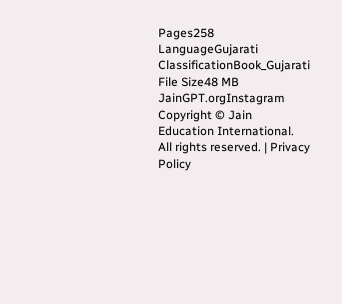Pages258
LanguageGujarati
ClassificationBook_Gujarati
File Size48 MB
JainGPT.orgInstagram
Copyright © Jain Education International. All rights reserved. | Privacy Policy